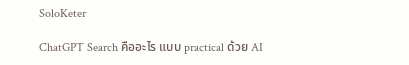SoloKeter

ChatGPT Search คืออะไร แบบ practical ด้วย AI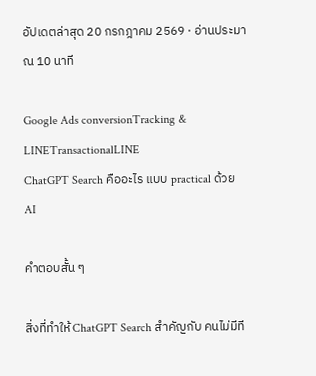อัปเดตล่าสุด 20 กรกฎาคม 2569 · อ่านประมาณ 10 นาที

Google Ads conversionTracking & LINETransactionalLINE
ChatGPT Search คืออะไร แบบ practical ด้วย AI

คำตอบสั้น ๆ

สิ่งที่ทำให้ ChatGPT Search สำคัญกับ คนไม่มีที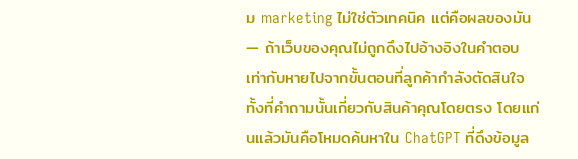ม marketing ไม่ใช่ตัวเทคนิค แต่คือผลของมัน — ถ้าเว็บของคุณไม่ถูกดึงไปอ้างอิงในคำตอบ เท่ากับหายไปจากขั้นตอนที่ลูกค้ากำลังตัดสินใจ ทั้งที่คำถามนั้นเกี่ยวกับสินค้าคุณโดยตรง โดยแก่นแล้วมันคือโหมดค้นหาใน ChatGPT ที่ดึงข้อมูล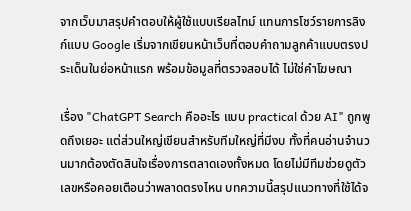จากเว็บมาสรุปคำตอบให้ผู้ใช้แบบเรียลไทม์ แทนการโชว์รายการลิงก์แบบ Google เริ่มจากเขียนหน้าเว็บที่ตอบคำถามลูกค้าแบบตรงประเด็นในย่อหน้าแรก พร้อมข้อมูลที่ตรวจสอบได้ ไม่ใช่คำโฆษณา

เรื่อง "ChatGPT Search คืออะไร แบบ practical ด้วย AI" ถูกพูดถึงเยอะ แต่ส่วนใหญ่เขียนสำหรับทีมใหญ่ที่มีงบ ทั้งที่คนอ่านจำนวนมากต้องตัดสินใจเรื่องการตลาดเองทั้งหมด โดยไม่มีทีมช่วยดูตัวเลขหรือคอยเตือนว่าพลาดตรงไหน บทความนี้สรุปแนวทางที่ใช้ได้จ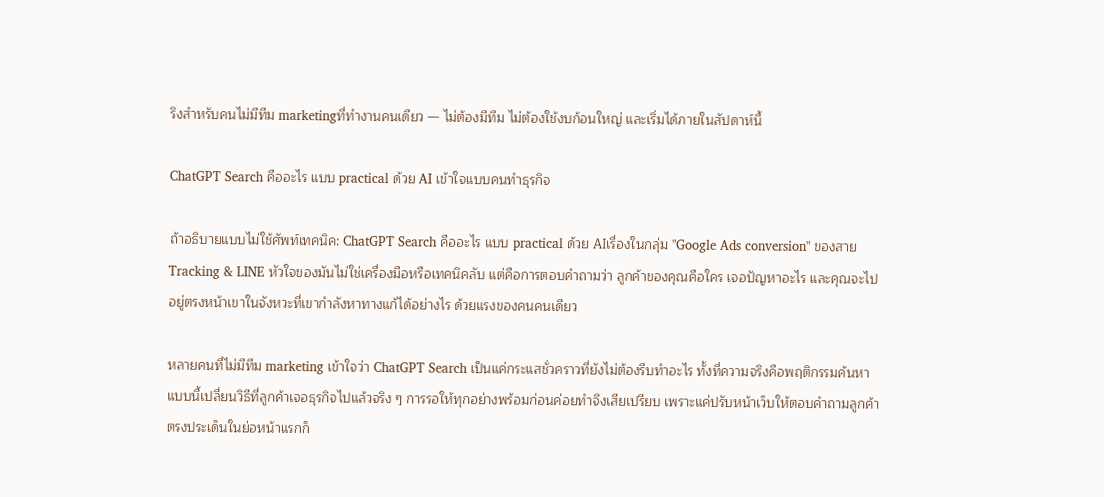ริงสำหรับคนไม่มีทีม marketingที่ทำงานคนเดียว — ไม่ต้องมีทีม ไม่ต้องใช้งบก้อนใหญ่ และเริ่มได้ภายในสัปดาห์นี้

ChatGPT Search คืออะไร แบบ practical ด้วย AI เข้าใจแบบคนทำธุรกิจ

ถ้าอธิบายแบบไม่ใช้ศัพท์เทคนิค: ChatGPT Search คืออะไร แบบ practical ด้วย AIเรื่องในกลุ่ม "Google Ads conversion" ของสาย Tracking & LINE หัวใจของมันไม่ใช่เครื่องมือหรือเทคนิคลับ แต่คือการตอบคำถามว่า ลูกค้าของคุณคือใคร เจอปัญหาอะไร และคุณจะไปอยู่ตรงหน้าเขาในจังหวะที่เขากำลังหาทางแก้ได้อย่างไร ด้วยแรงของคนคนเดียว

หลายคนที่ไม่มีทีม marketing เข้าใจว่า ChatGPT Search เป็นแค่กระแสชั่วคราวที่ยังไม่ต้องรีบทำอะไร ทั้งที่ความจริงคือพฤติกรรมค้นหาแบบนี้เปลี่ยนวิธีที่ลูกค้าเจอธุรกิจไปแล้วจริง ๆ การรอให้ทุกอย่างพร้อมก่อนค่อยทำจึงเสียเปรียบ เพราะแค่ปรับหน้าเว็บให้ตอบคำถามลูกค้าตรงประเด็นในย่อหน้าแรกก็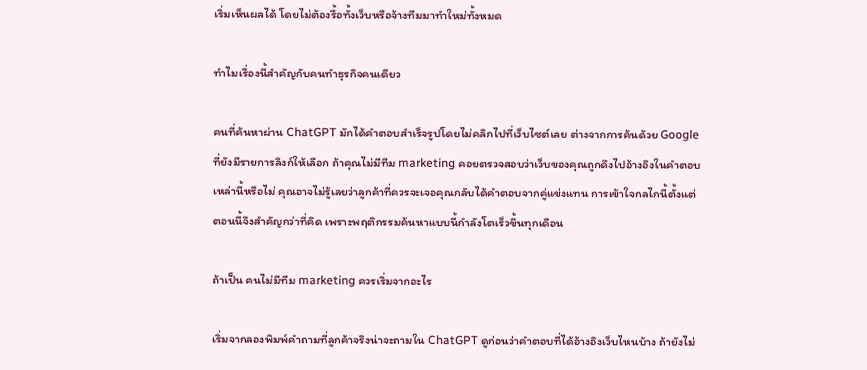เริ่มเห็นผลได้ โดยไม่ต้องรื้อทั้งเว็บหรือจ้างทีมมาทำใหม่ทั้งหมด

ทำไมเรื่องนี้สำคัญกับคนทำธุรกิจคนเดียว

คนที่ค้นหาผ่าน ChatGPT มักได้คำตอบสำเร็จรูปโดยไม่คลิกไปที่เว็บไซต์เลย ต่างจากการค้นด้วย Google ที่ยังมีรายการลิงก์ให้เลือก ถ้าคุณไม่มีทีม marketing คอยตรวจสอบว่าเว็บของคุณถูกดึงไปอ้างอิงในคำตอบเหล่านี้หรือไม่ คุณอาจไม่รู้เลยว่าลูกค้าที่ควรจะเจอคุณกลับได้คำตอบจากคู่แข่งแทน การเข้าใจกลไกนี้ตั้งแต่ตอนนี้จึงสำคัญกว่าที่คิด เพราะพฤติกรรมค้นหาแบบนี้กำลังโตเร็วขึ้นทุกเดือน

ถ้าเป็น คนไม่มีทีม marketing ควรเริ่มจากอะไร

เริ่มจากลองพิมพ์คำถามที่ลูกค้าจริงน่าจะถามใน ChatGPT ดูก่อนว่าคำตอบที่ได้อ้างอิงเว็บไหนบ้าง ถ้ายังไม่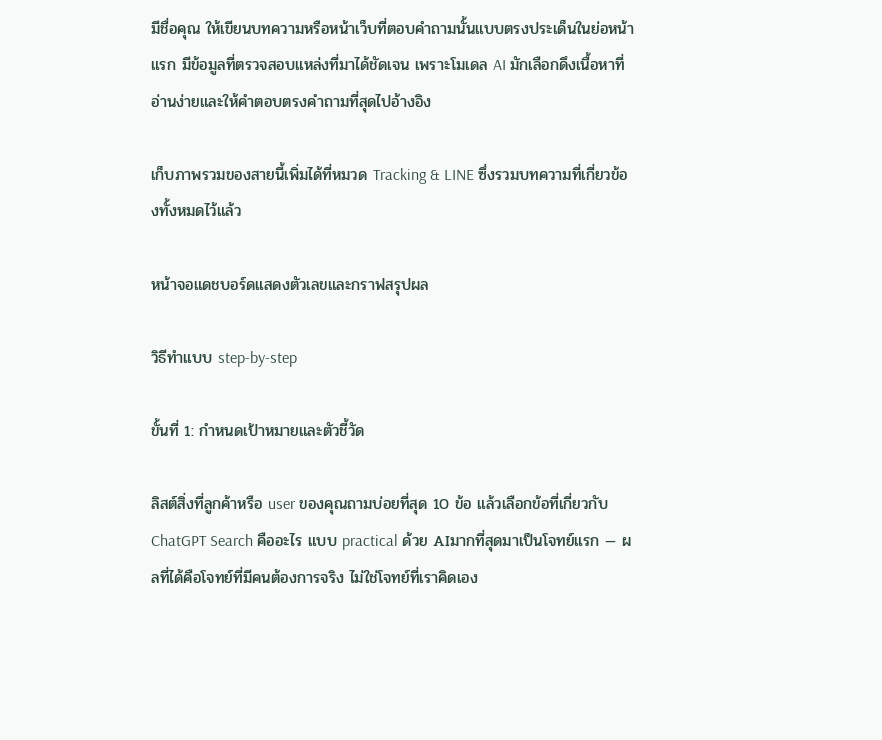มีชื่อคุณ ให้เขียนบทความหรือหน้าเว็บที่ตอบคำถามนั้นแบบตรงประเด็นในย่อหน้าแรก มีข้อมูลที่ตรวจสอบแหล่งที่มาได้ชัดเจน เพราะโมเดล AI มักเลือกดึงเนื้อหาที่อ่านง่ายและให้คำตอบตรงคำถามที่สุดไปอ้างอิง

เก็บภาพรวมของสายนี้เพิ่มได้ที่หมวด Tracking & LINE ซึ่งรวมบทความที่เกี่ยวข้องทั้งหมดไว้แล้ว

หน้าจอแดชบอร์ดแสดงตัวเลขและกราฟสรุปผล

วิธีทำแบบ step-by-step

ขั้นที่ 1: กำหนดเป้าหมายและตัวชี้วัด

ลิสต์สิ่งที่ลูกค้าหรือ user ของคุณถามบ่อยที่สุด 10 ข้อ แล้วเลือกข้อที่เกี่ยวกับChatGPT Search คืออะไร แบบ practical ด้วย AIมากที่สุดมาเป็นโจทย์แรก — ผลที่ได้คือโจทย์ที่มีคนต้องการจริง ไม่ใช่โจทย์ที่เราคิดเอง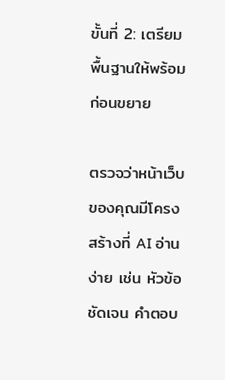ขั้นที่ 2: เตรียมพื้นฐานให้พร้อมก่อนขยาย

ตรวจว่าหน้าเว็บของคุณมีโครงสร้างที่ AI อ่านง่าย เช่น หัวข้อชัดเจน คำตอบ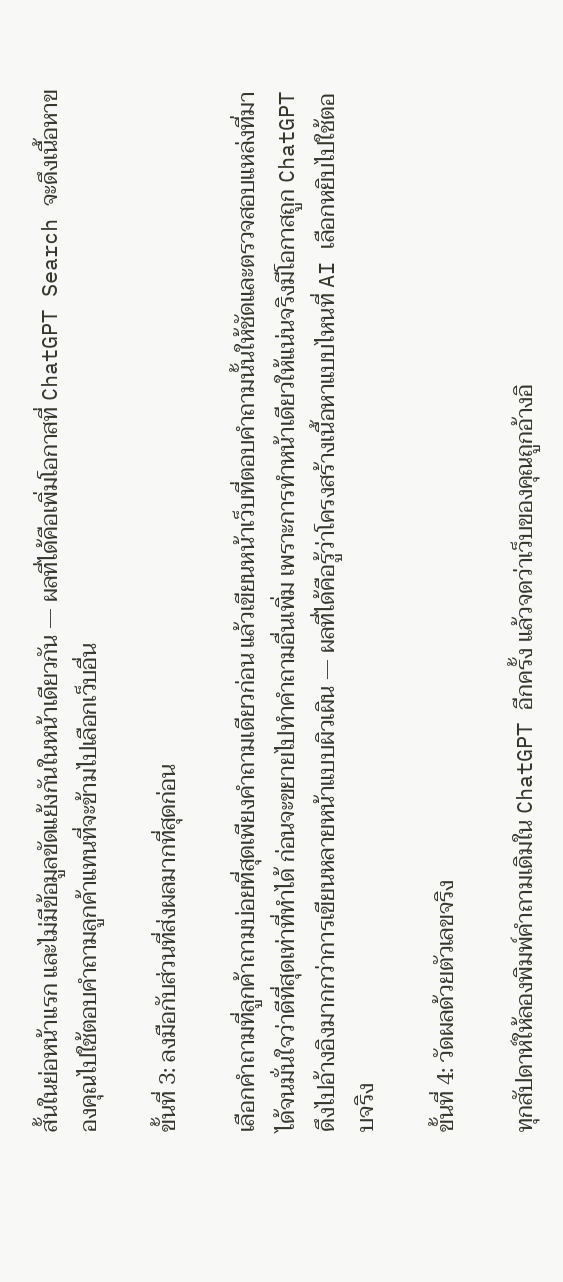สั้นในย่อหน้าแรก และไม่มีข้อมูลขัดแย้งกันในหน้าเดียวกัน — ผลที่ได้คือเพิ่มโอกาสที่ ChatGPT Search จะดึงเนื้อหาของคุณไปใช้ตอบคำถามลูกค้าแทนที่จะข้ามไปเลือกเว็บอื่น

ขั้นที่ 3: ลงมือกับส่วนที่ส่งผลมากที่สุดก่อน

เลือกคำถามที่ลูกค้าถามบ่อยที่สุดเพียงคำถามเดียวก่อน แล้วเขียนหน้าเว็บที่ตอบคำถามนั้นให้ชัดและตรวจสอบแหล่งที่มาได้จนมั่นใจว่าดีที่สุดเท่าที่ทำได้ ก่อนจะขยายไปทำคำถามอื่นเพิ่ม เพราะการทำหน้าเดียวให้แน่นจริงมีโอกาสถูก ChatGPT ดึงไปอ้างอิงมากกว่าการเขียนหลายหน้าแบบผิวเผิน — ผลที่ได้คือรู้ว่าโครงสร้างเนื้อหาแบบไหนที่ AI เลือกหยิบไปใช้ตอบจริง

ขั้นที่ 4: วัดผลด้วยตัวเลขจริง

ทุกสัปดาห์ให้ลองพิมพ์คำถามเดิมใน ChatGPT อีกครั้ง แล้วจดว่าเว็บของคุณถูกอ้างอิ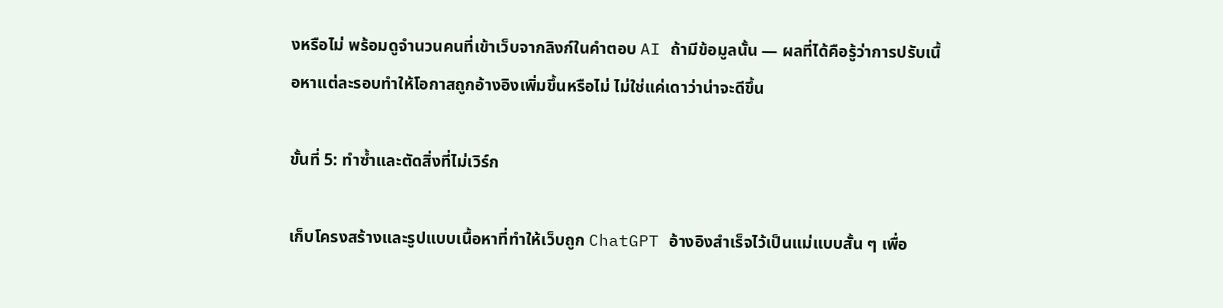งหรือไม่ พร้อมดูจำนวนคนที่เข้าเว็บจากลิงก์ในคำตอบ AI ถ้ามีข้อมูลนั้น — ผลที่ได้คือรู้ว่าการปรับเนื้อหาแต่ละรอบทำให้โอกาสถูกอ้างอิงเพิ่มขึ้นหรือไม่ ไม่ใช่แค่เดาว่าน่าจะดีขึ้น

ขั้นที่ 5: ทำซ้ำและตัดสิ่งที่ไม่เวิร์ก

เก็บโครงสร้างและรูปแบบเนื้อหาที่ทำให้เว็บถูก ChatGPT อ้างอิงสำเร็จไว้เป็นแม่แบบสั้น ๆ เพื่อ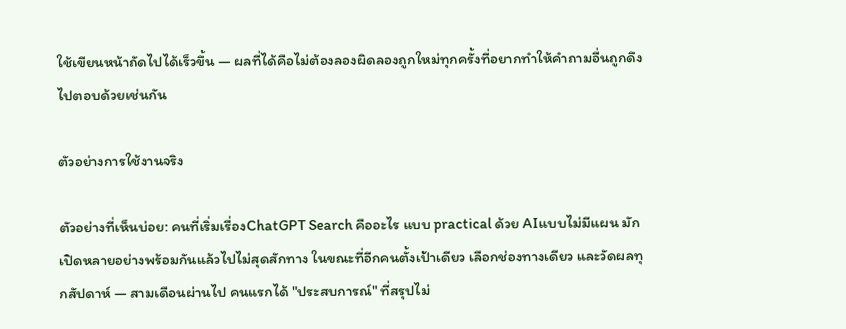ใช้เขียนหน้าถัดไปได้เร็วขึ้น — ผลที่ได้คือไม่ต้องลองผิดลองถูกใหม่ทุกครั้งที่อยากทำให้คำถามอื่นถูกดึงไปตอบด้วยเช่นกัน

ตัวอย่างการใช้งานจริง

ตัวอย่างที่เห็นบ่อย: คนที่เริ่มเรื่องChatGPT Search คืออะไร แบบ practical ด้วย AIแบบไม่มีแผน มักเปิดหลายอย่างพร้อมกันแล้วไปไม่สุดสักทาง ในขณะที่อีกคนตั้งเป้าเดียว เลือกช่องทางเดียว และวัดผลทุกสัปดาห์ — สามเดือนผ่านไป คนแรกได้ "ประสบการณ์" ที่สรุปไม่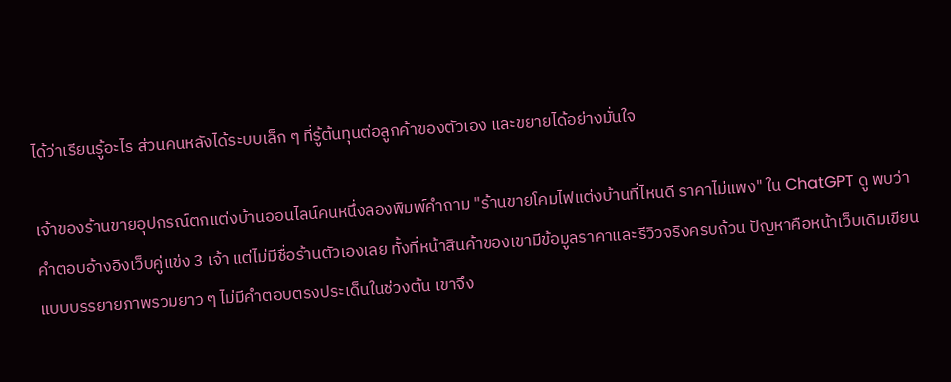ได้ว่าเรียนรู้อะไร ส่วนคนหลังได้ระบบเล็ก ๆ ที่รู้ต้นทุนต่อลูกค้าของตัวเอง และขยายได้อย่างมั่นใจ

เจ้าของร้านขายอุปกรณ์ตกแต่งบ้านออนไลน์คนหนึ่งลองพิมพ์คำถาม "ร้านขายโคมไฟแต่งบ้านที่ไหนดี ราคาไม่แพง" ใน ChatGPT ดู พบว่าคำตอบอ้างอิงเว็บคู่แข่ง 3 เจ้า แต่ไม่มีชื่อร้านตัวเองเลย ทั้งที่หน้าสินค้าของเขามีข้อมูลราคาและรีวิวจริงครบถ้วน ปัญหาคือหน้าเว็บเดิมเขียนแบบบรรยายภาพรวมยาว ๆ ไม่มีคำตอบตรงประเด็นในช่วงต้น เขาจึง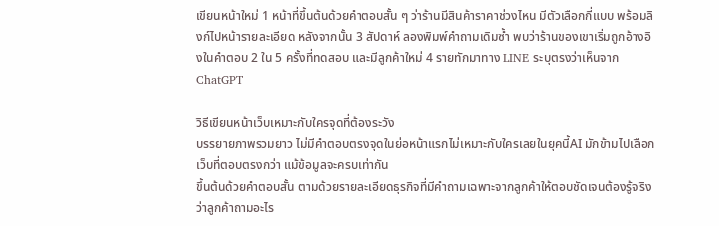เขียนหน้าใหม่ 1 หน้าที่ขึ้นต้นด้วยคำตอบสั้น ๆ ว่าร้านมีสินค้าราคาช่วงไหน มีตัวเลือกกี่แบบ พร้อมลิงก์ไปหน้ารายละเอียด หลังจากนั้น 3 สัปดาห์ ลองพิมพ์คำถามเดิมซ้ำ พบว่าร้านของเขาเริ่มถูกอ้างอิงในคำตอบ 2 ใน 5 ครั้งที่ทดสอบ และมีลูกค้าใหม่ 4 รายทักมาทาง LINE ระบุตรงว่าเห็นจาก ChatGPT

วิธีเขียนหน้าเว็บเหมาะกับใครจุดที่ต้องระวัง
บรรยายภาพรวมยาว ไม่มีคำตอบตรงจุดในย่อหน้าแรกไม่เหมาะกับใครเลยในยุคนี้AI มักข้ามไปเลือกเว็บที่ตอบตรงกว่า แม้ข้อมูลจะครบเท่ากัน
ขึ้นต้นด้วยคำตอบสั้น ตามด้วยรายละเอียดธุรกิจที่มีคำถามเฉพาะจากลูกค้าให้ตอบชัดเจนต้องรู้จริงว่าลูกค้าถามอะไร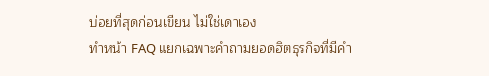บ่อยที่สุดก่อนเขียน ไม่ใช่เดาเอง
ทำหน้า FAQ แยกเฉพาะคำถามยอดฮิตธุรกิจที่มีคำ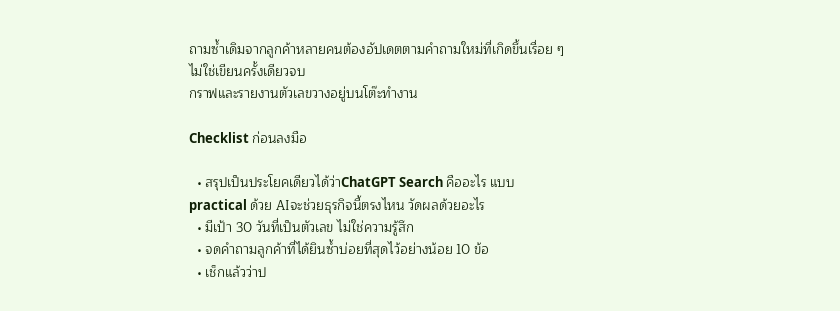ถามซ้ำเดิมจากลูกค้าหลายคนต้องอัปเดตตามคำถามใหม่ที่เกิดขึ้นเรื่อย ๆ ไม่ใช่เขียนครั้งเดียวจบ
กราฟและรายงานตัวเลขวางอยู่บนโต๊ะทำงาน

Checklist ก่อนลงมือ

  • สรุปเป็นประโยคเดียวได้ว่าChatGPT Search คืออะไร แบบ practical ด้วย AIจะช่วยธุรกิจนี้ตรงไหน วัดผลด้วยอะไร
  • มีเป้า 30 วันที่เป็นตัวเลข ไม่ใช่ความรู้สึก
  • จดคำถามลูกค้าที่ได้ยินซ้ำบ่อยที่สุดไว้อย่างน้อย 10 ข้อ
  • เช็กแล้วว่าป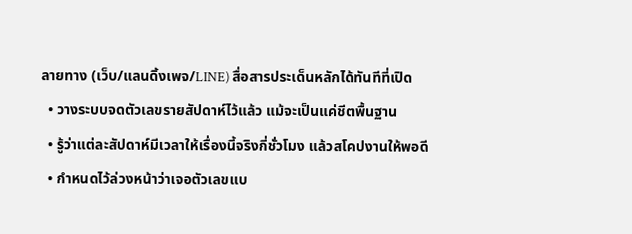ลายทาง (เว็บ/แลนดิ้งเพจ/LINE) สื่อสารประเด็นหลักได้ทันทีที่เปิด
  • วางระบบจดตัวเลขรายสัปดาห์ไว้แล้ว แม้จะเป็นแค่ชีตพื้นฐาน
  • รู้ว่าแต่ละสัปดาห์มีเวลาให้เรื่องนี้จริงกี่ชั่วโมง แล้วสโคปงานให้พอดี
  • กำหนดไว้ล่วงหน้าว่าเจอตัวเลขแบ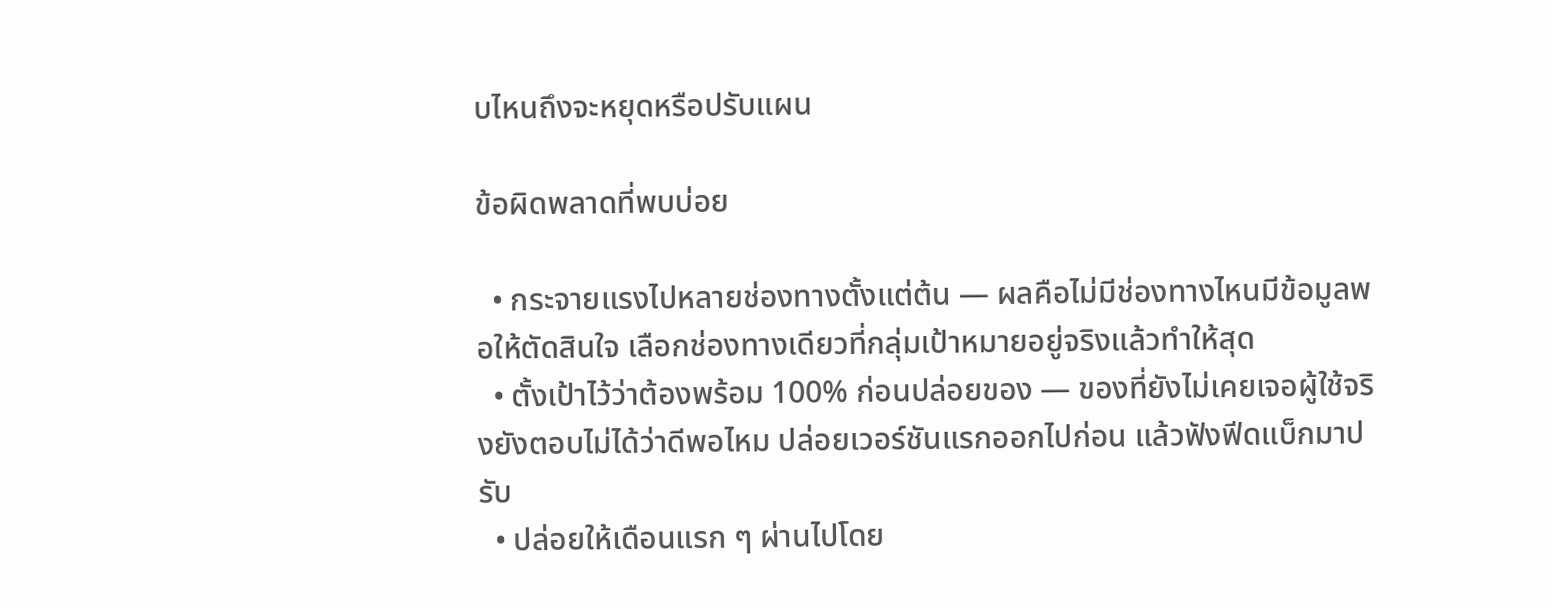บไหนถึงจะหยุดหรือปรับแผน

ข้อผิดพลาดที่พบบ่อย

  • กระจายแรงไปหลายช่องทางตั้งแต่ต้น — ผลคือไม่มีช่องทางไหนมีข้อมูลพอให้ตัดสินใจ เลือกช่องทางเดียวที่กลุ่มเป้าหมายอยู่จริงแล้วทำให้สุด
  • ตั้งเป้าไว้ว่าต้องพร้อม 100% ก่อนปล่อยของ — ของที่ยังไม่เคยเจอผู้ใช้จริงยังตอบไม่ได้ว่าดีพอไหม ปล่อยเวอร์ชันแรกออกไปก่อน แล้วฟังฟีดแบ็กมาปรับ
  • ปล่อยให้เดือนแรก ๆ ผ่านไปโดย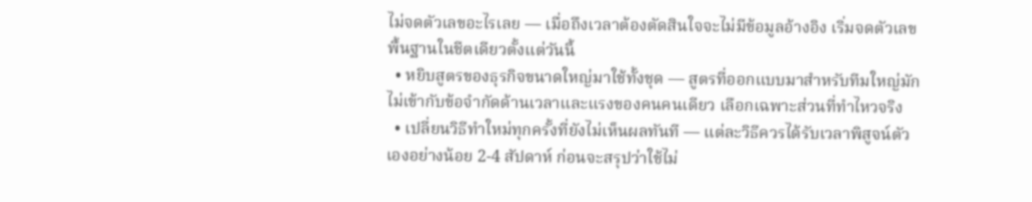ไม่จดตัวเลขอะไรเลย — เมื่อถึงเวลาต้องตัดสินใจจะไม่มีข้อมูลอ้างอิง เริ่มจดตัวเลขพื้นฐานในชีตเดียวตั้งแต่วันนี้
  • หยิบสูตรของธุรกิจขนาดใหญ่มาใช้ทั้งชุด — สูตรที่ออกแบบมาสำหรับทีมใหญ่มักไม่เข้ากับข้อจำกัดด้านเวลาและแรงของคนคนเดียว เลือกเฉพาะส่วนที่ทำไหวจริง
  • เปลี่ยนวิธีทำใหม่ทุกครั้งที่ยังไม่เห็นผลทันที — แต่ละวิธีควรได้รับเวลาพิสูจน์ตัวเองอย่างน้อย 2-4 สัปดาห์ ก่อนจะสรุปว่าใช้ไม่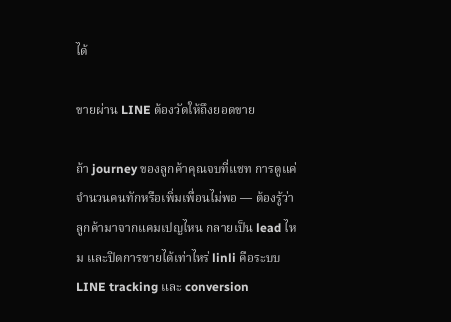ได้

ขายผ่าน LINE ต้องวัดให้ถึงยอดขาย

ถ้า journey ของลูกค้าคุณจบที่แชท การดูแค่จำนวนคนทักหรือเพิ่มเพื่อนไม่พอ — ต้องรู้ว่าลูกค้ามาจากแคมเปญไหน กลายเป็น lead ไหม และปิดการขายได้เท่าไหร่ linli คือระบบ LINE tracking และ conversion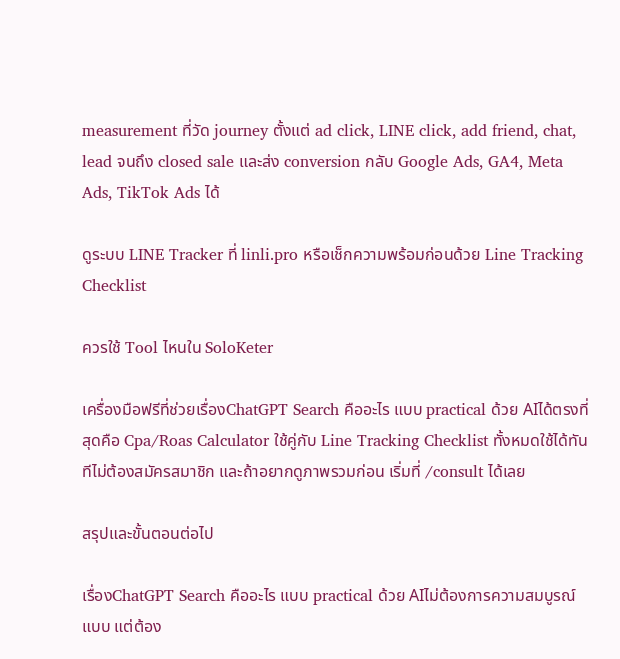measurement ที่วัด journey ตั้งแต่ ad click, LINE click, add friend, chat, lead จนถึง closed sale และส่ง conversion กลับ Google Ads, GA4, Meta Ads, TikTok Ads ได้

ดูระบบ LINE Tracker ที่ linli.pro หรือเช็กความพร้อมก่อนด้วย Line Tracking Checklist

ควรใช้ Tool ไหนใน SoloKeter

เครื่องมือฟรีที่ช่วยเรื่องChatGPT Search คืออะไร แบบ practical ด้วย AIได้ตรงที่สุดคือ Cpa/Roas Calculator ใช้คู่กับ Line Tracking Checklist ทั้งหมดใช้ได้ทันทีไม่ต้องสมัครสมาชิก และถ้าอยากดูภาพรวมก่อน เริ่มที่ /consult ได้เลย

สรุปและขั้นตอนต่อไป

เรื่องChatGPT Search คืออะไร แบบ practical ด้วย AIไม่ต้องการความสมบูรณ์แบบ แต่ต้อง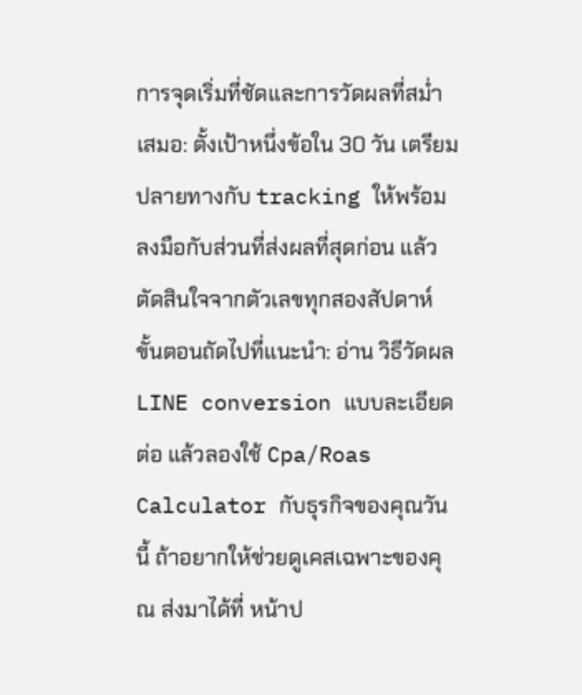การจุดเริ่มที่ชัดและการวัดผลที่สม่ำเสมอ: ตั้งเป้าหนึ่งข้อใน 30 วัน เตรียมปลายทางกับ tracking ให้พร้อม ลงมือกับส่วนที่ส่งผลที่สุดก่อน แล้วตัดสินใจจากตัวเลขทุกสองสัปดาห์ ขั้นตอนถัดไปที่แนะนำ: อ่าน วิธีวัดผล LINE conversion แบบละเอียด ต่อ แล้วลองใช้ Cpa/Roas Calculator กับธุรกิจของคุณวันนี้ ถ้าอยากให้ช่วยดูเคสเฉพาะของคุณ ส่งมาได้ที่ หน้าป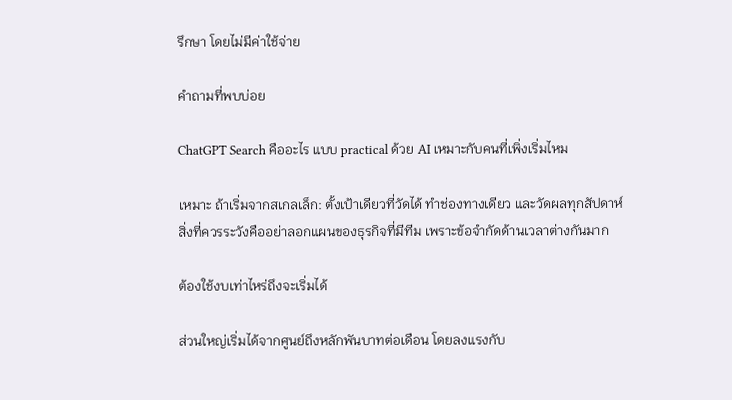รึกษา โดยไม่มีค่าใช้จ่าย

คำถามที่พบบ่อย

ChatGPT Search คืออะไร แบบ practical ด้วย AI เหมาะกับคนที่เพิ่งเริ่มไหม

เหมาะ ถ้าเริ่มจากสเกลเล็ก: ตั้งเป้าเดียวที่วัดได้ ทำช่องทางเดียว และวัดผลทุกสัปดาห์ สิ่งที่ควรระวังคืออย่าลอกแผนของธุรกิจที่มีทีม เพราะข้อจำกัดด้านเวลาต่างกันมาก

ต้องใช้งบเท่าไหร่ถึงจะเริ่มได้

ส่วนใหญ่เริ่มได้จากศูนย์ถึงหลักพันบาทต่อเดือน โดยลงแรงกับ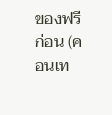ของฟรีก่อน (คอนเท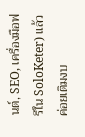นต์, SEO, เครื่องมือฟรีใน SoloKeter) แล้วค่อยเติมงบ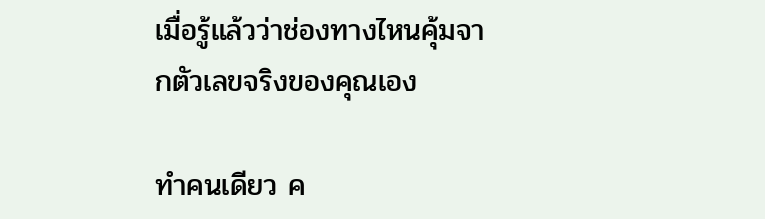เมื่อรู้แล้วว่าช่องทางไหนคุ้มจากตัวเลขจริงของคุณเอง

ทำคนเดียว ค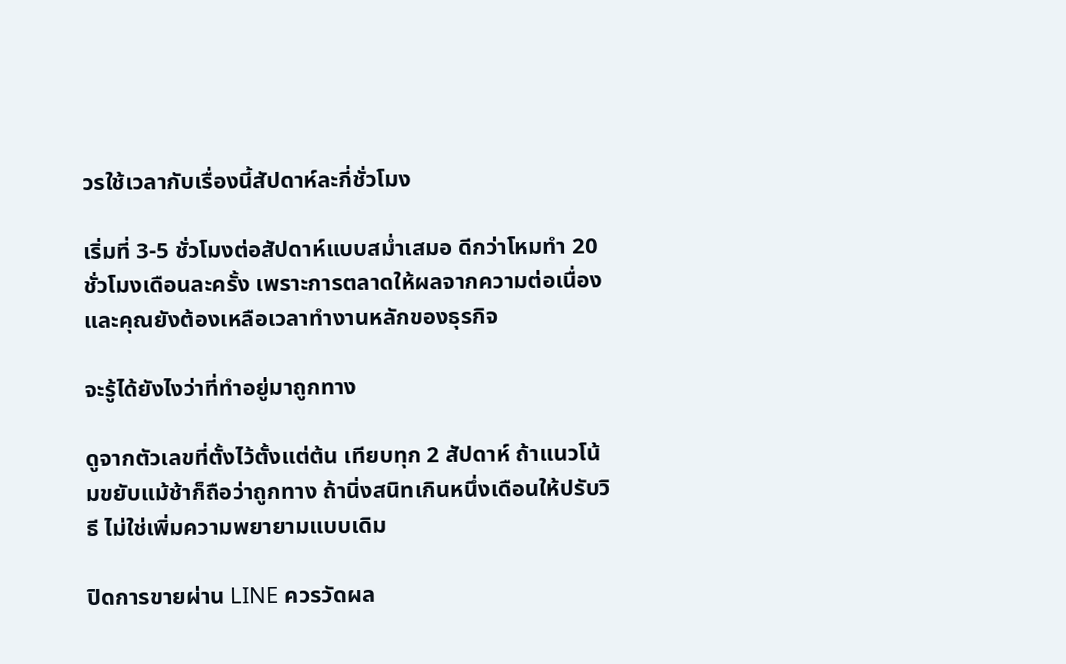วรใช้เวลากับเรื่องนี้สัปดาห์ละกี่ชั่วโมง

เริ่มที่ 3-5 ชั่วโมงต่อสัปดาห์แบบสม่ำเสมอ ดีกว่าโหมทำ 20 ชั่วโมงเดือนละครั้ง เพราะการตลาดให้ผลจากความต่อเนื่อง และคุณยังต้องเหลือเวลาทำงานหลักของธุรกิจ

จะรู้ได้ยังไงว่าที่ทำอยู่มาถูกทาง

ดูจากตัวเลขที่ตั้งไว้ตั้งแต่ต้น เทียบทุก 2 สัปดาห์ ถ้าแนวโน้มขยับแม้ช้าก็ถือว่าถูกทาง ถ้านิ่งสนิทเกินหนึ่งเดือนให้ปรับวิธี ไม่ใช่เพิ่มความพยายามแบบเดิม

ปิดการขายผ่าน LINE ควรวัดผล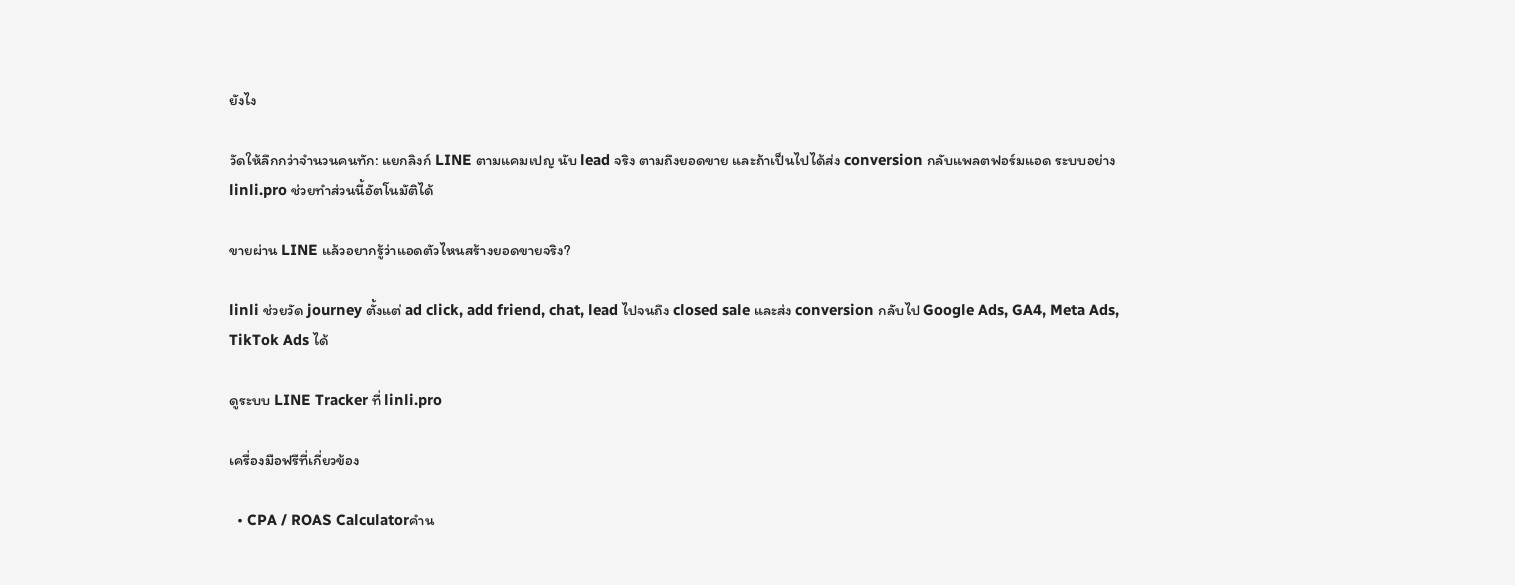ยังไง

วัดให้ลึกกว่าจำนวนคนทัก: แยกลิงก์ LINE ตามแคมเปญ นับ lead จริง ตามถึงยอดขาย และถ้าเป็นไปได้ส่ง conversion กลับแพลตฟอร์มแอด ระบบอย่าง linli.pro ช่วยทำส่วนนี้อัตโนมัติได้

ขายผ่าน LINE แล้วอยากรู้ว่าแอดตัวไหนสร้างยอดขายจริง?

linli ช่วยวัด journey ตั้งแต่ ad click, add friend, chat, lead ไปจนถึง closed sale และส่ง conversion กลับไป Google Ads, GA4, Meta Ads, TikTok Ads ได้

ดูระบบ LINE Tracker ที่ linli.pro

เครื่องมือฟรีที่เกี่ยวข้อง

  • CPA / ROAS Calculatorคำน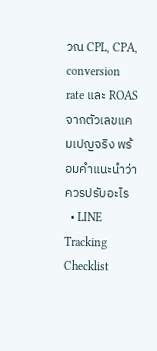วณ CPL, CPA, conversion rate และ ROAS จากตัวเลขแคมเปญจริง พร้อมคำแนะนำว่าควรปรับอะไร
  • LINE Tracking Checklist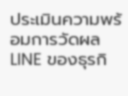ประเมินความพร้อมการวัดผล LINE ของธุรกิ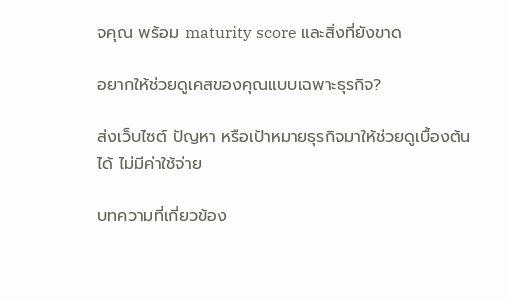จคุณ พร้อม maturity score และสิ่งที่ยังขาด

อยากให้ช่วยดูเคสของคุณแบบเฉพาะธุรกิจ?

ส่งเว็บไซต์ ปัญหา หรือเป้าหมายธุรกิจมาให้ช่วยดูเบื้องต้นได้ ไม่มีค่าใช้จ่าย

บทความที่เกี่ยวข้อง